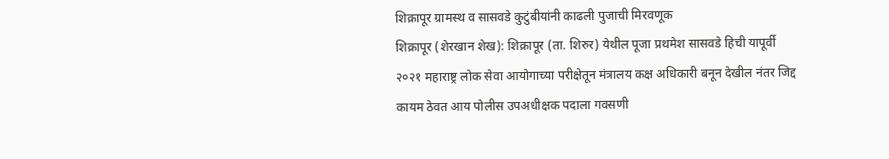शिक्रापूर ग्रामस्थ व सासवडे कुटुंबीयांनी काढली पुजाची मिरवणूक
शिक्रापूर (शेरखान शेख): शिक्रापूर (ता. शिरुर) येथील पूजा प्रथमेश सासवडे हिची यापूर्वी २०२१ महाराष्ट्र लोक सेवा आयोगाच्या परीक्षेतून मंत्रालय कक्ष अधिकारी बनून देखील नंतर जिद्द कायम ठेवत आय पोलीस उपअधीक्षक पदाला गवसणी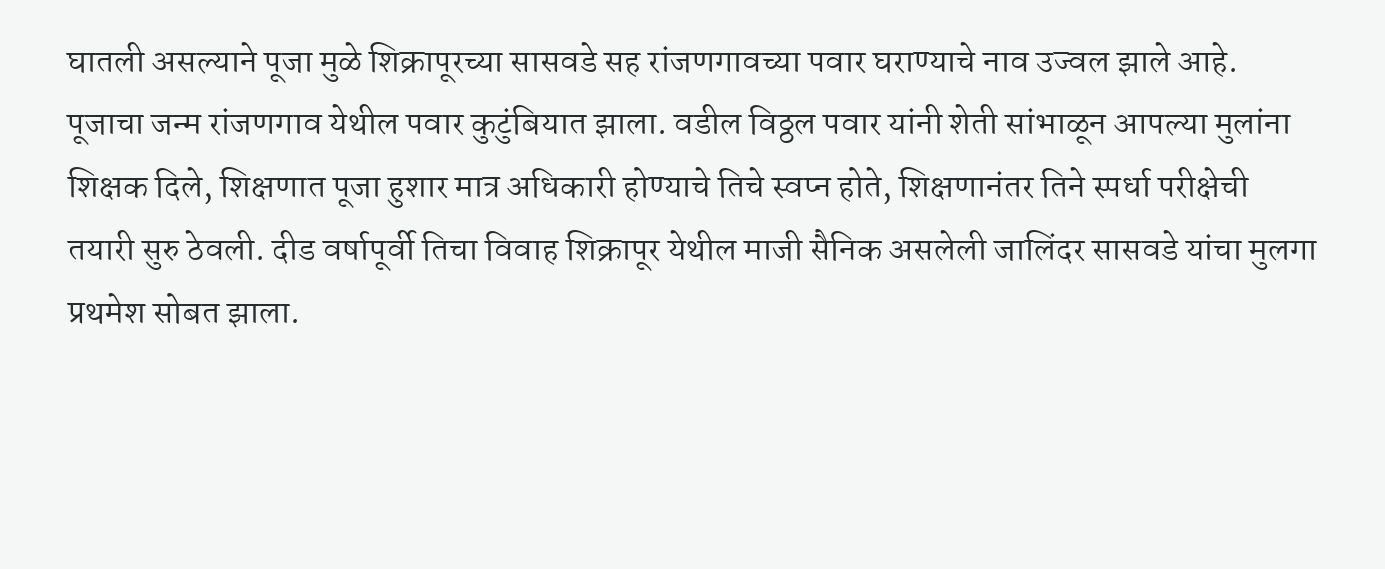घातली असल्याने पूजा मुळे शिक्रापूरच्या सासवडे सह रांजणगावच्या पवार घराण्याचे नाव उज्वल झाले आहे.
पूजाचा जन्म रांजणगाव येथील पवार कुटुंबियात झाला. वडील विठ्ठल पवार यांनी शेती सांभाळून आपल्या मुलांना शिक्षक दिले, शिक्षणात पूजा हुशार मात्र अधिकारी होण्याचे तिचे स्वप्न होते, शिक्षणानंतर तिने स्पर्धा परीक्षेची तयारी सुरु ठेवली. दीड वर्षापूर्वी तिचा विवाह शिक्रापूर येथील माजी सैनिक असलेली जालिंदर सासवडे यांचा मुलगा प्रथमेश सोबत झाला.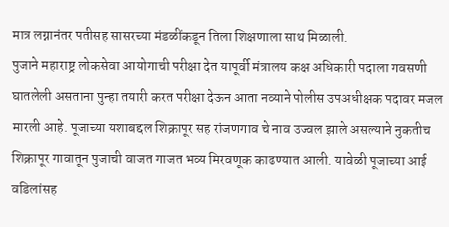मात्र लग्नानंतर पतीसह सासरच्या मंडळींकडून तिला शिक्षणाला साथ मिळाली.
पुजाने महाराष्ट्र लोकसेवा आयोगाची परीक्षा देत यापूर्वी मंत्रालय कक्ष अधिकारी पदाला गवसणी घातलेली असताना पुन्हा तयारी करत परीक्षा देऊन आता नव्याने पोलीस उपअधीक्षक पदावर मजल मारली आहे. पूजाच्या यशाबद्दल शिक्रापूर सह रांजणगाव चे नाव उज्वल झाले असल्याने नुकतीच शिक्रापूर गावातून पुजाची वाजत गाजत भव्य मिरवणूक काढण्यात आली. यावेळी पूजाच्या आई वडिलांसह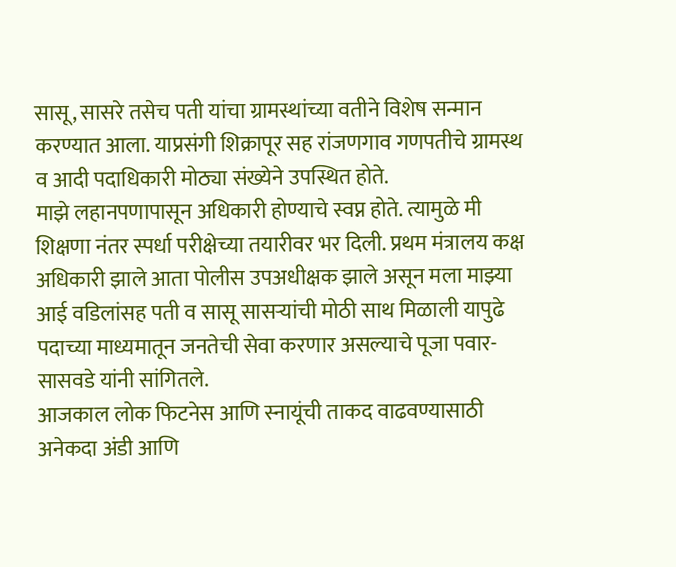सासू, सासरे तसेच पती यांचा ग्रामस्थांच्या वतीने विशेष सन्मान करण्यात आला. याप्रसंगी शिक्रापूर सह रांजणगाव गणपतीचे ग्रामस्थ व आदी पदाधिकारी मोठ्या संख्येने उपस्थित होते.
माझे लहानपणापासून अधिकारी होण्याचे स्वप्न होते. त्यामुळे मी शिक्षणा नंतर स्पर्धा परीक्षेच्या तयारीवर भर दिली. प्रथम मंत्रालय कक्ष अधिकारी झाले आता पोलीस उपअधीक्षक झाले असून मला माझ्या आई वडिलांसह पती व सासू सासऱ्यांची मोठी साथ मिळाली यापुढे पदाच्या माध्यमातून जनतेची सेवा करणार असल्याचे पूजा पवार- सासवडे यांनी सांगितले.
आजकाल लोक फिटनेस आणि स्नायूंची ताकद वाढवण्यासाठी अनेकदा अंडी आणि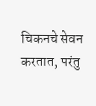चिकनचे सेवन करतात, परंतु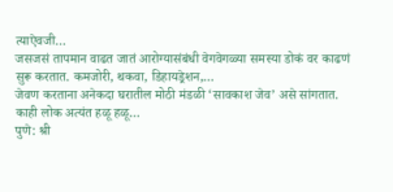त्याऐवजी…
जसजसं तापमान वाढत जातं आरोग्यासंबंधी वेगवेगळ्या समस्या डोकं वर काढणं सुरू करतात. कमजोरी, थकवा, डिहायड्रेशन,…
जेवण करताना अनेकदा घरातील मोठी मंडळी ‘सावकाश जेव’ असे सांगतात. काही लोक अत्यंत हळू हळू…
पुणे: श्री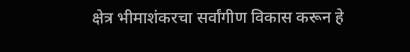क्षेत्र भीमाशंकरचा सर्वांगीण विकास करून हे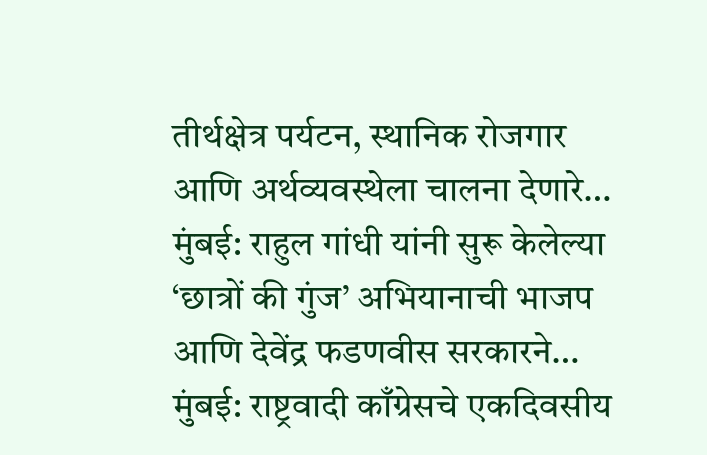तीर्थक्षेत्र पर्यटन, स्थानिक रोजगार आणि अर्थव्यवस्थेला चालना देणारे…
मुंबई: राहुल गांधी यांनी सुरू केलेल्या ‘छात्रों की गुंज’ अभियानाची भाजप आणि देवेंद्र फडणवीस सरकारने…
मुंबई: राष्ट्रवादी काँग्रेसचे एकदिवसीय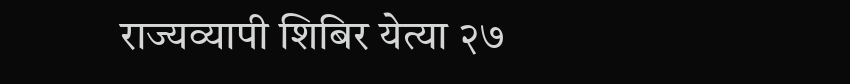राज्यव्यापी शिबिर येत्या २७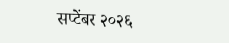सप्टेंबर २०२६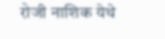रोजी नाशिक येथे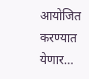आयोजित करण्यात येणार…